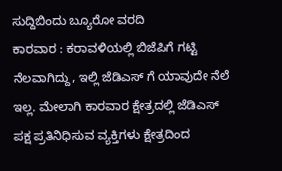ಸುದ್ದಿಬಿಂದು ಬ್ಯೂರೋ ವರದಿ
ಕಾರವಾರ : ಕರಾವಳಿಯಲ್ಲಿ ಬಿಜೆಪಿಗೆ ಗಟ್ಟಿ ನೆಲವಾಗಿದ್ದು, ಇಲ್ಲಿ ಜೆಡಿಎಸ್ ಗೆ ಯಾವುದೇ ನೆಲೆ ಇಲ್ಲ. ಮೇಲಾಗಿ ಕಾರವಾರ ಕ್ಷೇತ್ರದಲ್ಲಿ ಜೆಡಿಎಸ್ ಪಕ್ಷ ಪ್ರತಿನಿಧಿಸುವ ವ್ಯಕ್ತಿಗಳು ಕ್ಷೇತ್ರದಿಂದ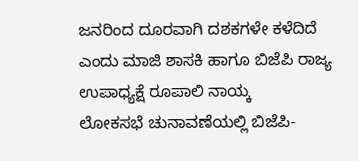ಜನರಿಂದ ದೂರವಾಗಿ ದಶಕಗಳೇ ಕಳೆದಿದೆ ಎಂದು ಮಾಜಿ ಶಾಸಕಿ ಹಾಗೂ ಬಿಜೆಪಿ ರಾಜ್ಯ ಉಪಾಧ್ಯಕ್ಷೆ ರೂಪಾಲಿ ನಾಯ್ಕ
ಲೋಕಸಭೆ ಚುನಾವಣೆಯಲ್ಲಿ ಬಿಜೆಪಿ-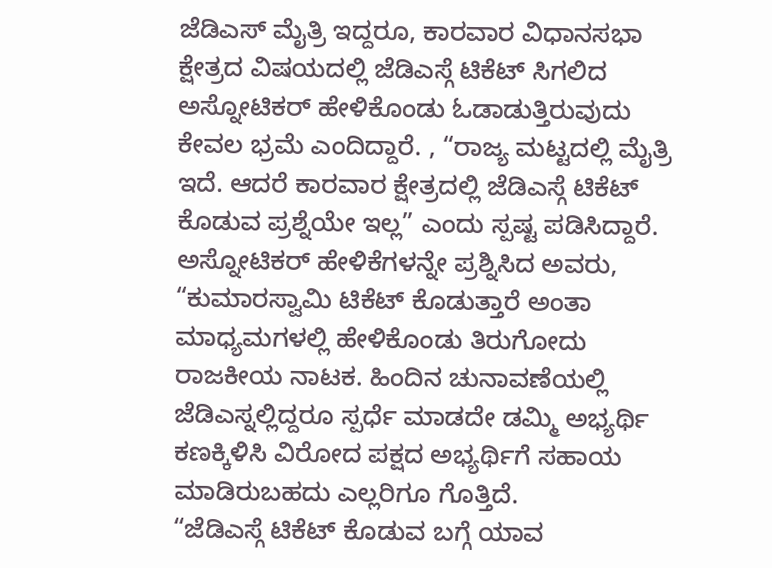ಜೆಡಿಎಸ್ ಮೈತ್ರಿ ಇದ್ದರೂ, ಕಾರವಾರ ವಿಧಾನಸಭಾ ಕ್ಷೇತ್ರದ ವಿಷಯದಲ್ಲಿ ಜೆಡಿಎಸ್ಗೆ ಟಿಕೆಟ್ ಸಿಗಲಿದ ಅಸ್ನೋಟಿಕರ್ ಹೇಳಿಕೊಂಡು ಓಡಾಡುತ್ತಿರುವುದು ಕೇವಲ ಭ್ರಮೆ ಎಂದಿದ್ದಾರೆ. , “ರಾಜ್ಯ ಮಟ್ಟದಲ್ಲಿ ಮೈತ್ರಿ ಇದೆ. ಆದರೆ ಕಾರವಾರ ಕ್ಷೇತ್ರದಲ್ಲಿ ಜೆಡಿಎಸ್ಗೆ ಟಿಕೆಟ್ ಕೊಡುವ ಪ್ರಶ್ನೆಯೇ ಇಲ್ಲ” ಎಂದು ಸ್ಪಷ್ಟ ಪಡಿಸಿದ್ದಾರೆ.
ಅಸ್ನೋಟಿಕರ್ ಹೇಳಿಕೆಗಳನ್ನೇ ಪ್ರಶ್ನಿಸಿದ ಅವರು, “ಕುಮಾರಸ್ವಾಮಿ ಟಿಕೆಟ್ ಕೊಡುತ್ತಾರೆ ಅಂತಾ ಮಾಧ್ಯಮಗಳಲ್ಲಿ ಹೇಳಿಕೊಂಡು ತಿರುಗೋದು ರಾಜಕೀಯ ನಾಟಕ. ಹಿಂದಿನ ಚುನಾವಣೆಯಲ್ಲಿ ಜೆಡಿಎಸ್ನಲ್ಲಿದ್ದರೂ ಸ್ಪರ್ಧೆ ಮಾಡದೇ ಡಮ್ಮಿ ಅಭ್ಯರ್ಥಿ ಕಣಕ್ಕಿಳಿಸಿ ವಿರೋದ ಪಕ್ಷದ ಅಭ್ಯರ್ಥಿಗೆ ಸಹಾಯ ಮಾಡಿರುಬಹದು ಎಲ್ಲರಿಗೂ ಗೊತ್ತಿದೆ.
“ಜೆಡಿಎಸ್ಗೆ ಟಿಕೆಟ್ ಕೊಡುವ ಬಗ್ಗೆ ಯಾವ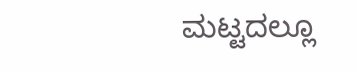ಮಟ್ಟದಲ್ಲೂ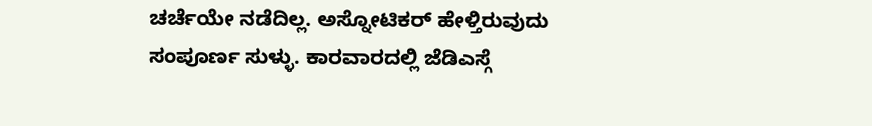ಚರ್ಚೆಯೇ ನಡೆದಿಲ್ಲ. ಅಸ್ನೋಟಿಕರ್ ಹೇಳ್ತಿರುವುದು ಸಂಪೂರ್ಣ ಸುಳ್ಳು. ಕಾರವಾರದಲ್ಲಿ ಜೆಡಿಎಸ್ಗೆ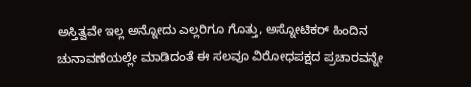ಅಸ್ತಿತ್ವವೇ ಇಲ್ಲ ಅನ್ನೋದು ಎಲ್ಲರಿಗೂ ಗೊತ್ತು, ಅಸ್ನೋಟಿಕರ್ ಹಿಂದಿನ ಚುನಾವಣೆಯಲ್ಲೇ ಮಾಡಿದಂತೆ ಈ ಸಲವೂ ವಿರೋಧಪಕ್ಷದ ಪ್ರಚಾರವನ್ನೇ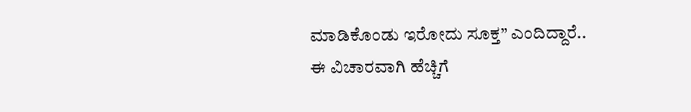ಮಾಡಿಕೊಂಡು ಇರೋದು ಸೂಕ್ತ” ಎಂದಿದ್ದಾರೆ..
ಈ ವಿಚಾರವಾಗಿ ಹೆಚ್ಚಿಗೆ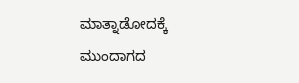ಮಾತ್ನಾಡೋದಕ್ಕೆ ಮುಂದಾಗದ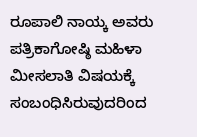ರೂಪಾಲಿ ನಾಯ್ಕ ಅವರು ಪತ್ರಿಕಾಗೋಷ್ಠಿ ಮಹಿಳಾ ಮೀಸಲಾತಿ ವಿಷಯಕ್ಕೆ ಸಂಬಂಧಿಸಿರುವುದರಿಂದ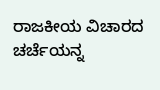ರಾಜಕೀಯ ವಿಚಾರದ ಚರ್ಚೆಯನ್ನ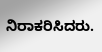ನಿರಾಕರಿಸಿದರು.